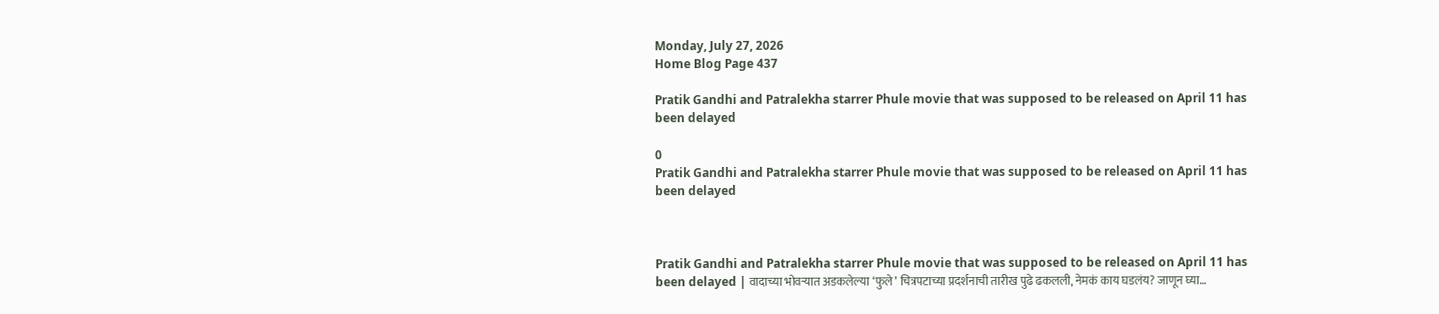Monday, July 27, 2026
Home Blog Page 437

Pratik Gandhi and Patralekha starrer Phule movie that was supposed to be released on April 11 has been delayed

0
Pratik Gandhi and Patralekha starrer Phule movie that was supposed to be released on April 11 has been delayed



Pratik Gandhi and Patralekha starrer Phule movie that was supposed to be released on April 11 has been delayed | वादाच्या भोवऱ्यात अडकलेल्या ‘फुले’ चित्रपटाच्या प्रदर्शनाची तारीख पुढे ढकलली, नेमकं काय घडलंय? जाणून घ्या…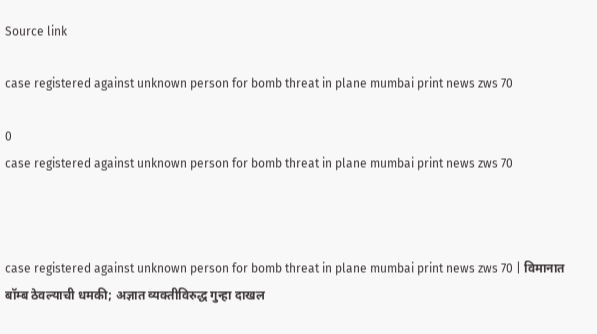Source link

case registered against unknown person for bomb threat in plane mumbai print news zws 70

0
case registered against unknown person for bomb threat in plane mumbai print news zws 70



case registered against unknown person for bomb threat in plane mumbai print news zws 70 | विमानात बॉम्ब ठेवल्याची धमकी; अज्ञात व्यक्तीविरुद्ध गुन्हा दाखल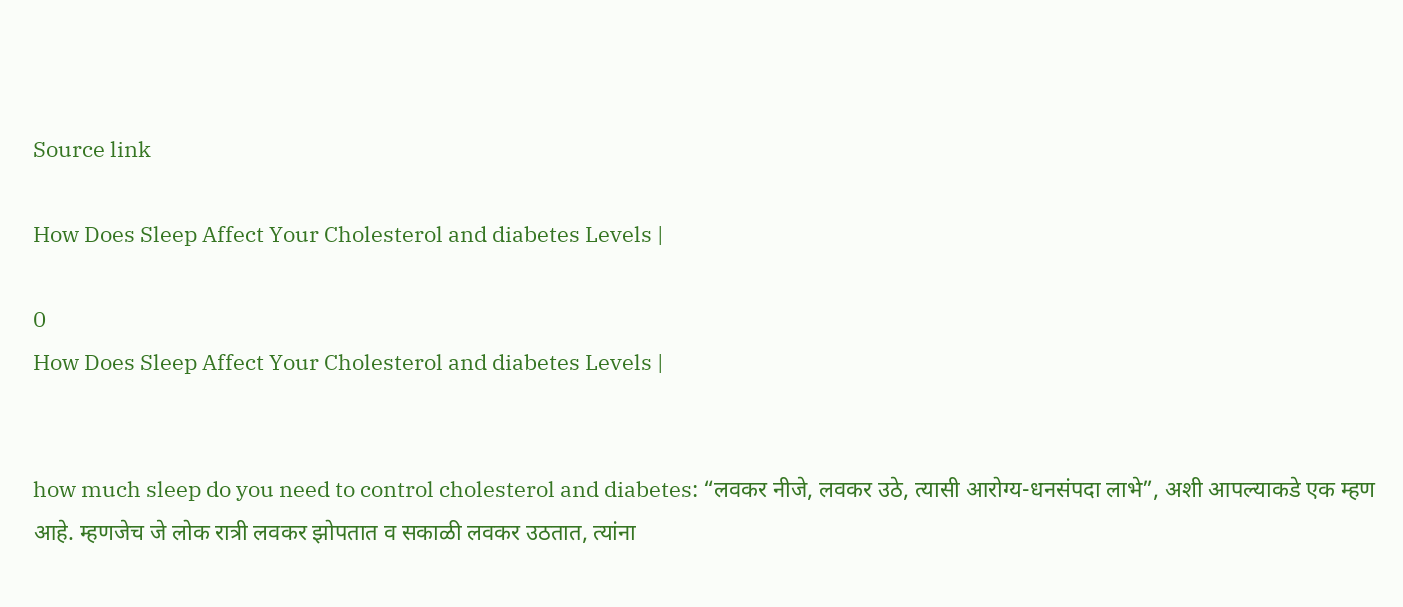Source link

How Does Sleep Affect Your Cholesterol and diabetes Levels |

0
How Does Sleep Affect Your Cholesterol and diabetes Levels |


how much sleep do you need to control cholesterol and diabetes: “लवकर नीजे, लवकर उठे, त्यासी आरोग्य-धनसंपदा लाभे”, अशी आपल्याकडे एक म्हण आहे. म्हणजेच जे लोक रात्री लवकर झोपतात व सकाळी लवकर उठतात, त्यांना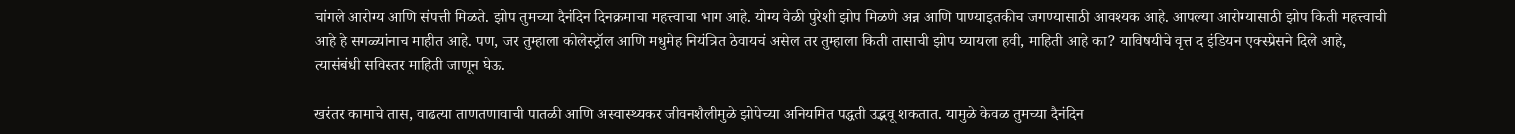चांगले आरोग्य आणि संपत्ती मिळते. झोप तुमच्या दैनंदिन दिनक्रमाचा महत्त्वाचा भाग आहे. योग्य वेळी पुरेशी झोप मिळणे अन्न आणि पाण्याइतकीच जगण्यासाठी आवश्यक आहे. आपल्या आरोग्यासाठी झोप किती महत्त्वाची आहे हे सगळ्यांनाच माहीत आहे. पण, जर तुम्हाला कोलेस्ट्रॉल आणि मधुमेह नियंत्रित ठेवायचं असेल तर तुम्हाला किती तासाची झोप घ्यायला हवी, माहिती आहे का? याविषयीचे वृत्त द इंडियन एक्स्प्रेसने दिले आहे, त्यासंबंधी सविस्तर माहिती जाणून घेऊ.

खरंतर कामाचे तास, वाढत्या ताणतणावाची पातळी आणि अस्वास्थ्यकर जीवनशैलीमुळे झोपेच्या अनियमित पद्धती उद्भवू शकतात. यामुळे केवळ तुमच्या दैनंदिन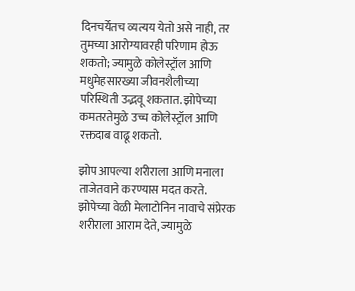दिनचर्येतच व्यत्यय येतो असे नाही, तर तुमच्या आरोग्यावरही परिणाम होऊ शकतो; ज्यामुळे कोलेस्ट्रॉल आणि मधुमेहसारख्या जीवनशैलीच्या परिस्थिती उद्भवू शकतात. झोपेच्या कमतरतेमुळे उच्च कोलेस्ट्रॉल आणि रक्तदाब वाढू शकतो.

झोप आपल्या शरीराला आणि मनाला ताजेतवाने करण्यास मदत करते. झोपेच्या वेळी मेलाटोनिन नावाचे संप्रेरक शरीराला आराम देते, ज्यामुळे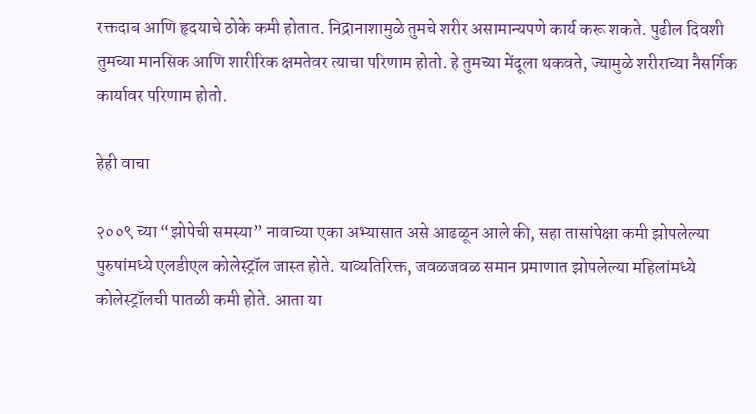रक्तदाब आणि हृदयाचे ठोके कमी होतात. निद्रानाशामुळे तुमचे शरीर असामान्यपणे कार्य करू शकते. पुढील दिवशी तुमच्या मानसिक आणि शारीरिक क्षमतेवर त्याचा परिणाम होतो. हे तुमच्या मेंदूला थकवते, ज्यामुळे शरीराच्या नैसर्गिक कार्यावर परिणाम होतो.

हेही वाचा

२००९ च्या “झोपेची समस्या” नावाच्या एका अभ्यासात असे आढळून आले की, सहा तासांपेक्षा कमी झोपलेल्या पुरुषांमध्ये एलडीएल कोलेस्ट्रॉल जास्त होते. याव्यतिरिक्त, जवळजवळ समान प्रमाणात झोपलेल्या महिलांमध्ये कोलेस्ट्रॉलची पातळी कमी होते. आता या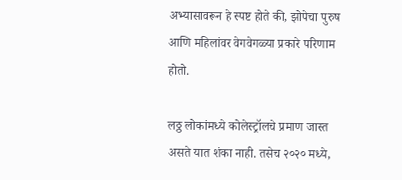अभ्यासावरून हे स्पष्ट होते की, झोपेचा पुरुष आणि महिलांवर वेगवेगळ्या प्रकारे परिणाम होतो.

लठ्ठ लोकांमध्ये कोलेस्ट्रॉलचे प्रमाण जास्त असते यात शंका नाही. तसेच २०२० मध्ये,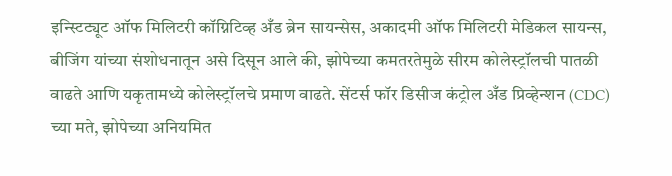इन्स्टिट्यूट ऑफ मिलिटरी कॉग्निटिव्ह अँड ब्रेन सायन्सेस, अकादमी ऑफ मिलिटरी मेडिकल सायन्स, बीजिंग यांच्या संशोधनातून असे दिसून आले की, झोपेच्या कमतरतेमुळे सीरम कोलेस्ट्रॉलची पातळी वाढते आणि यकृतामध्ये कोलेस्ट्रॉलचे प्रमाण वाढते. सेंटर्स फॉर डिसीज कंट्रोल अँड प्रिव्हेन्शन (CDC) च्या मते, झोपेच्या अनियमित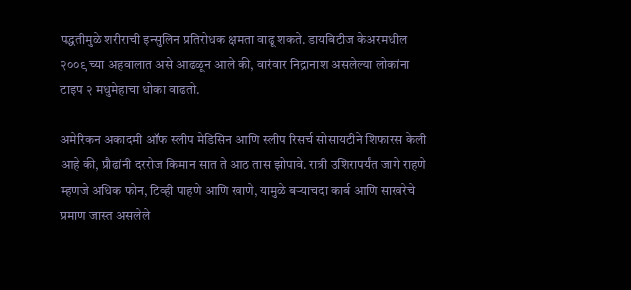पद्धतीमुळे शरीराची इन्सुलिन प्रतिरोधक क्षमता वाढू शकते. डायबिटीज केअरमधील २००९ च्या अहवालात असे आढळून आले की, वारंवार निद्रानाश असलेल्या लोकांना टाइप २ मधुमेहाचा धोका वाढतो.

अमेरिकन अकादमी ऑफ स्लीप मेडिसिन आणि स्लीप रिसर्च सोसायटीने शिफारस केली आहे की, प्रौढांनी दररोज किमान सात ते आठ तास झोपावे. रात्री उशिरापर्यंत जागे राहणे म्हणजे अधिक फोन, टिव्ही पाहणे आणि खाणे, यामुळे बर्‍याचदा कार्ब आणि साखरेचे प्रमाण जास्त असलेले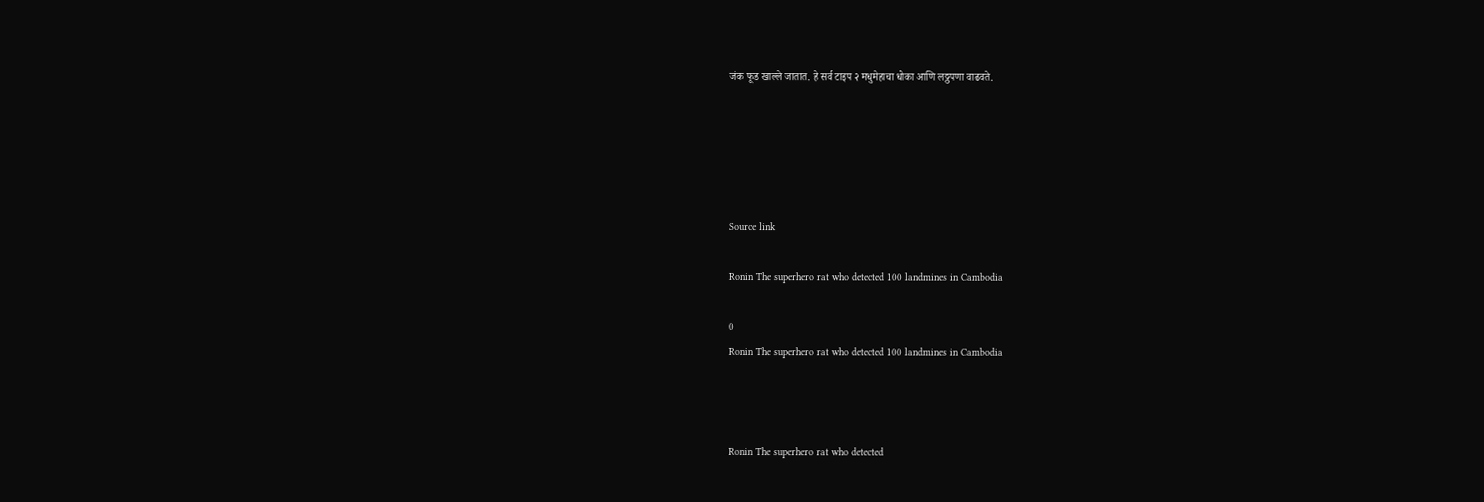जंक फूड खाल्ले जातात. हे सर्व टाइप २ मधुमेहाचा धोका आणि लठ्ठपणा वाढवते.





Source link

Ronin The superhero rat who detected 100 landmines in Cambodia

0
Ronin The superhero rat who detected 100 landmines in Cambodia



Ronin The superhero rat who detected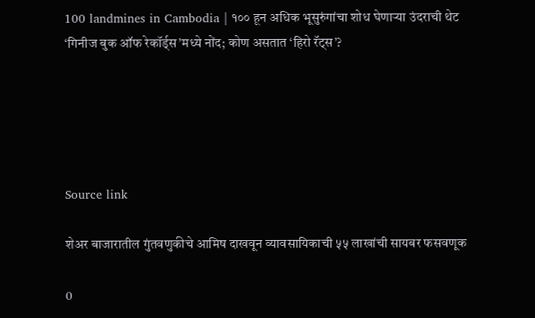100 landmines in Cambodia | १०० हून अधिक भूसुरुंगांचा शोध घेणाऱ्या उंदराची थेट ‘गिनीज बुक ऑफ रेकॉर्ड्स’मध्ये नोंद; कोण असतात ‘हिरो रॅट्स’?





Source link

शेअर बाजारातील गुंतवणुकीचे आमिष दाखवून व्यावसायिकाची ५५ लाखांची सायबर फसवणूक

0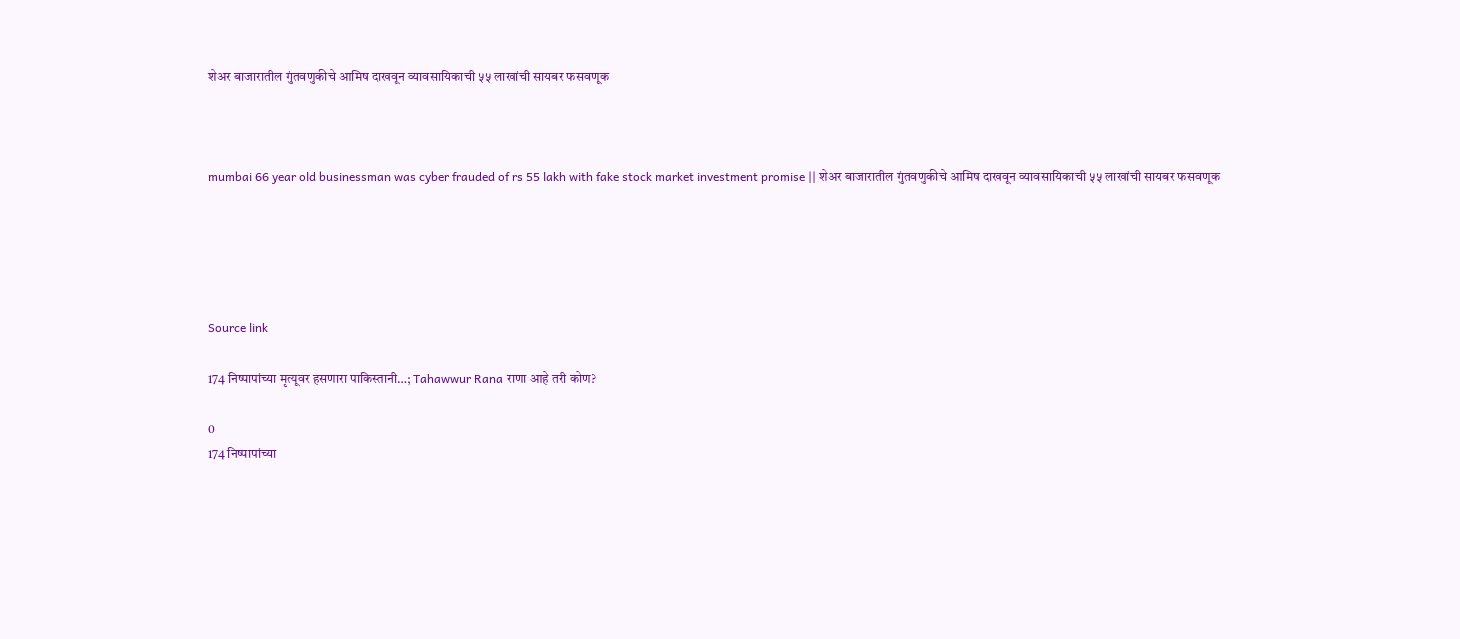शेअर बाजारातील गुंतवणुकीचे आमिष दाखवून व्यावसायिकाची ५५ लाखांची सायबर फसवणूक



mumbai 66 year old businessman was cyber frauded of rs 55 lakh with fake stock market investment promise || शेअर बाजारातील गुंतवणुकीचे आमिष दाखवून व्यावसायिकाची ५५ लाखांची सायबर फसवणूक





Source link

174 निष्पापांच्या मृत्यूवर हसणारा पाकिस्तानी…; Tahawwur Rana राणा आहे तरी कोण?

0
174 निष्पापांच्या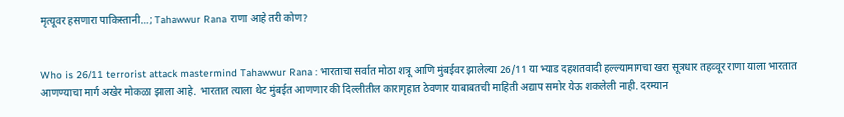मृत्यूवर हसणारा पाकिस्तानी…; Tahawwur Rana राणा आहे तरी कोण?


Who is 26/11 terrorist attack mastermind Tahawwur Rana : भारताचा सर्वात मोठा शत्रू आणि मुंबईवर झालेल्या 26/11 या भ्याड दहशतवादी हल्ल्यामागचा खरा सूत्रधार तहव्वूर राणा याला भारतात आणण्याचा मार्ग अखेर मोकळा झाला आहे. भारतात त्याला थेट मुंबईत आणणार की दिल्लीतील कारागृहात ठेवणार याबाबतची माहिती अद्याप समोर येऊ शकलेली नाही. दरम्यान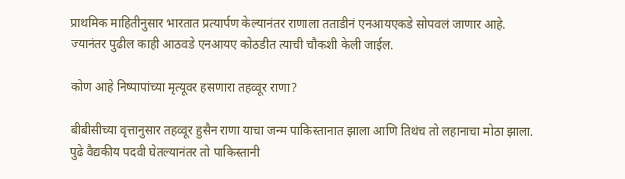प्राथमिक माहितीनुसार भारतात प्रत्यार्पण केल्यानंतर राणाला तताडीनं एनआयएकडे सोपवलं जाणार आहे. ज्यानंतर पुढील काही आठवडे एनआयए कोठडीत त्याची चौकशी केली जाईल.

कोण आहे निष्पापांच्या मृत्यूवर हसणारा तहव्वूर राणा?

बीबीसीच्या वृत्तानुसार तहव्वूर हुसैन राणा याचा जन्म पाकिस्तानात झाला आणि तिथंच तो लहानाचा मोठा झाला. पुढे वैद्यकीय पदवी घेतल्यानंतर तो पाकिस्तानी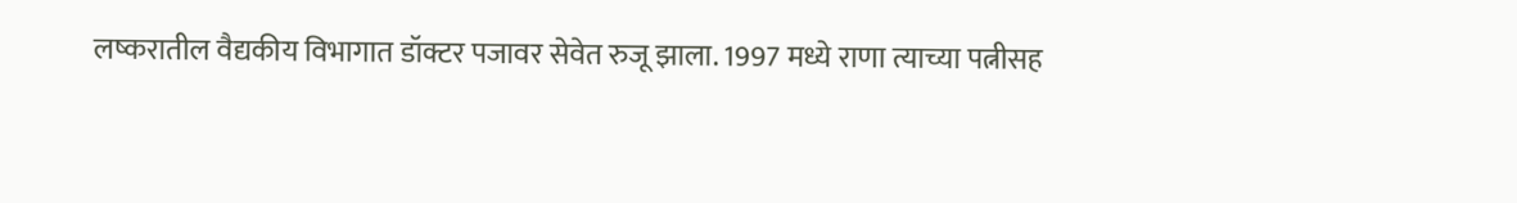लष्करातील वैद्यकीय विभागात डॉक्टर पजावर सेवेत रुजू झाला. 1997 मध्ये राणा त्याच्या पत्नीसह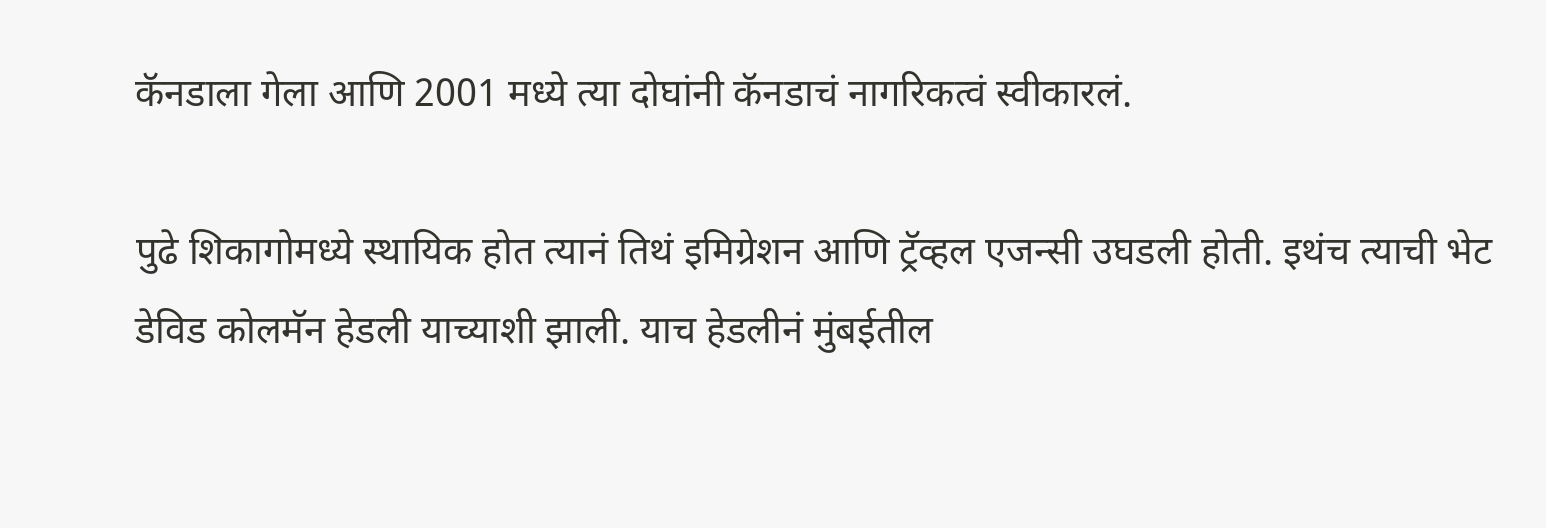कॅनडाला गेला आणि 2001 मध्ये त्या दोघांनी कॅनडाचं नागरिकत्वं स्वीकारलं.

पुढे शिकागोमध्ये स्थायिक होत त्यानं तिथं इमिग्रेशन आणि ट्रॅव्हल एजन्सी उघडली होती. इथंच त्याची भेट डेविड कोलमॅन हेडली याच्याशी झाली. याच हेडलीनं मुंबईतील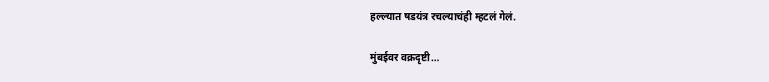हल्ल्यात षडयंत्र रचल्याचंही म्हटलं गेलं.

मुंबईवर वक्रदृष्टी…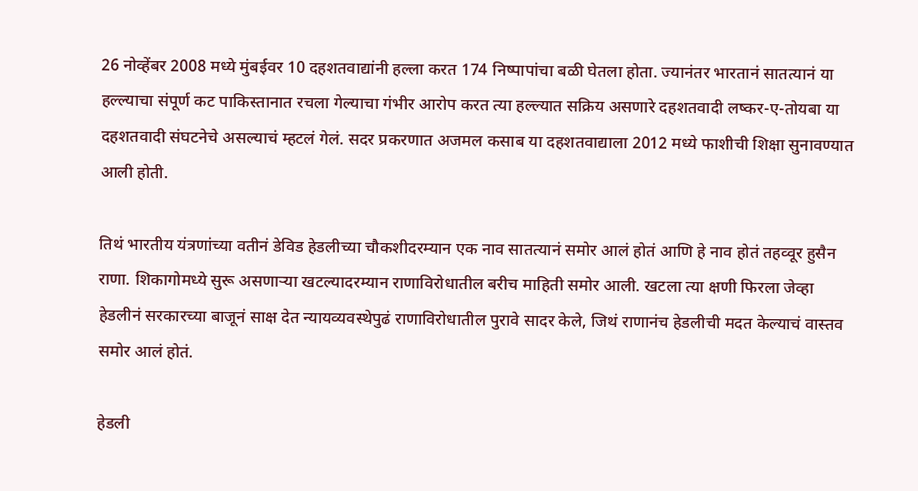26 नोव्हेंबर 2008 मध्ये मुंबईवर 10 दहशतवाद्यांनी हल्ला करत 174 निष्पापांचा बळी घेतला होता. ज्यानंतर भारतानं सातत्यानं या हल्ल्याचा संपूर्ण कट पाकिस्तानात रचला गेल्याचा गंभीर आरोप करत त्या हल्ल्यात सक्रिय असणारे दहशतवादी लष्कर-ए-तोयबा या दहशतवादी संघटनेचे असल्याचं म्हटलं गेलं. सदर प्रकरणात अजमल कसाब या दहशतवाद्याला 2012 मध्ये फाशीची शिक्षा सुनावण्यात आली होती.

तिथं भारतीय यंत्रणांच्या वतीनं डेविड हेडलीच्या चौकशीदरम्यान एक नाव सातत्यानं समोर आलं होतं आणि हे नाव होतं तहव्वूर हुसैन राणा. शिकागोमध्ये सुरू असणाऱ्या खटल्यादरम्यान राणाविरोधातील बरीच माहिती समोर आली. खटला त्या क्षणी फिरला जेव्हा हेडलीनं सरकारच्या बाजूनं साक्ष देत न्यायव्यवस्थेपुढं राणाविरोधातील पुरावे सादर केले, जिथं राणानंच हेडलीची मदत केल्याचं वास्तव समोर आलं होतं.

हेडली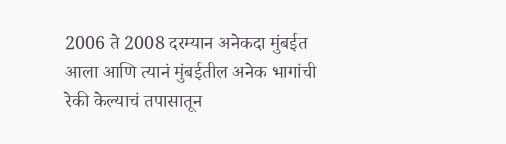2006 ते 2008 दरम्यान अनेकदा मुंबईत आला आणि त्यानं मुंबईतील अनेक भागांची रेकी केल्याचं तपासातून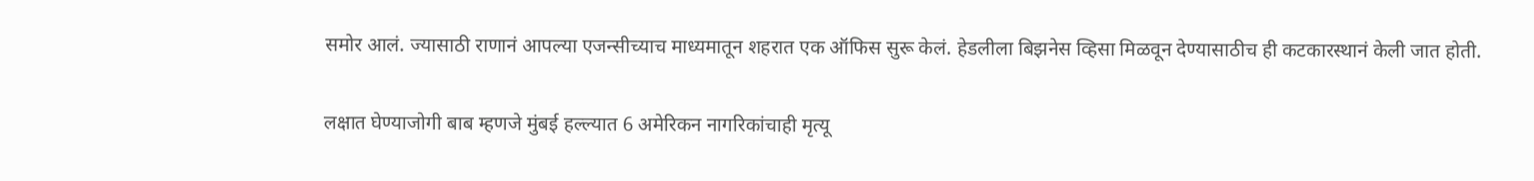समोर आलं. ज्यासाठी राणानं आपल्या एजन्सीच्याच माध्यमातून शहरात एक ऑफिस सुरू केलं. हेडलीला बिझनेस व्हिसा मिळवून देण्यासाठीच ही कटकारस्थानं केली जात होती.

लक्षात घेण्याजोगी बाब म्हणजे मुंबई हल्ल्यात 6 अमेरिकन नागरिकांचाही मृत्यू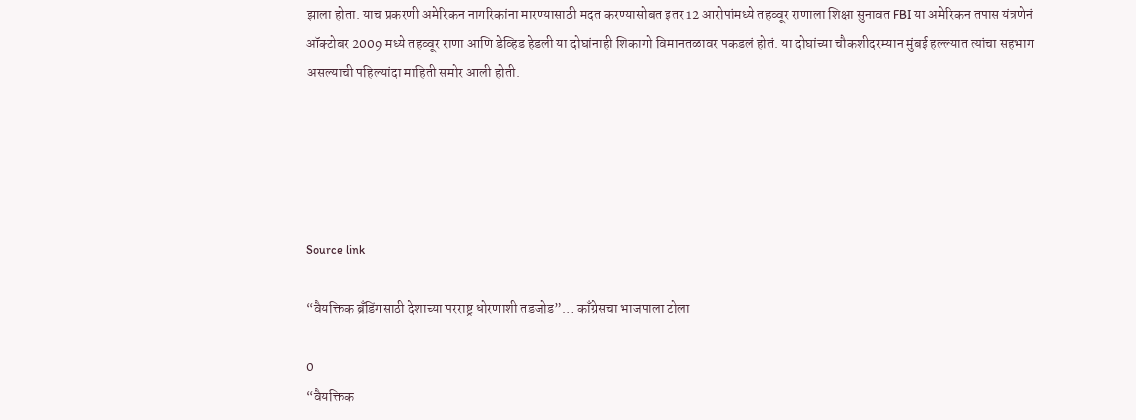झाला होता. याच प्रकरणी अमेरिकन नागरिकांना मारण्यासाठी मदत करण्यासोबत इतर 12 आरोपांमध्ये तहव्वूर राणाला शिक्षा सुनावत FBI या अमेरिकन तपास यंत्रणेनं ऑक्टोबर 2009 मध्ये तहव्वूर राणा आणि डेव्हिड हेडली या दोघांनाही शिकागो विमानतळावर पकडलं होतं. या दोघांच्या चौकशीदरम्यान मुंबई हल्ल्यात त्यांचा सहभाग असल्याची पहिल्यांदा माहिती समोर आली होती.





Source link

“वैयक्तिक ब्रँडिंगसाठी देशाच्या परराष्ट्र धोरणाशी तडजोड”… काँग्रेसचा भाजपाला टोला

0
“वैयक्तिक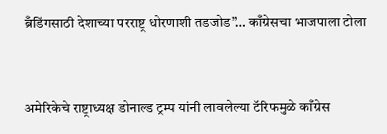ब्रँडिंगसाठी देशाच्या परराष्ट्र धोरणाशी तडजोड”… काँग्रेसचा भाजपाला टोला



अमेरिकेचे राष्ट्राध्यक्ष डोनाल्ड ट्रम्प यांनी लावलेल्या टॅरिफमुळे काँग्रेस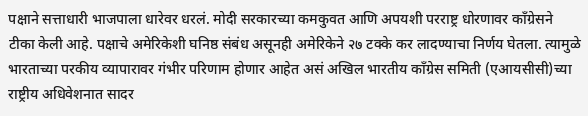पक्षाने सत्ताधारी भाजपाला धारेवर धरलं. मोदी सरकारच्या कमकुवत आणि अपयशी परराष्ट्र धोरणावर काँग्रेसने टीका केली आहे. पक्षाचे अमेरिकेशी घनिष्ठ संबंध असूनही अमेरिकेने २७ टक्के कर लादण्याचा निर्णय घेतला. त्यामुळे भारताच्या परकीय व्यापारावर गंभीर परिणाम होणार आहेत असं अखिल भारतीय काँग्रेस समिती (एआयसीसी)च्या राष्ट्रीय अधिवेशनात सादर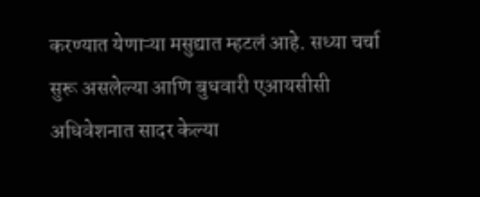करण्यात येणाऱ्या मसुद्यात म्हटलं आहे. सध्या चर्चा सुरू असलेल्या आणि बुधवारी एआयसीसी अधिवेशनात सादर केल्या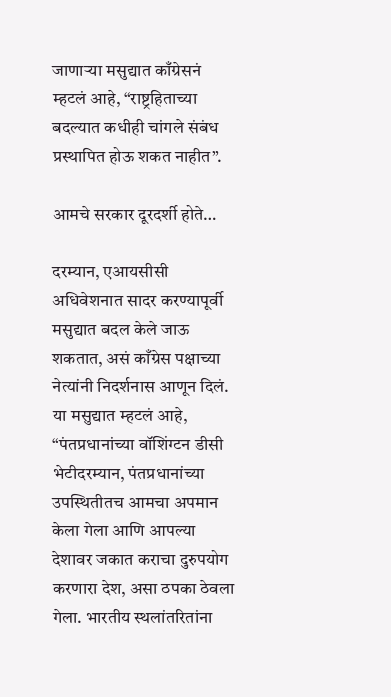जाणाऱ्या मसुद्यात काँग्रेसनं म्हटलं आहे, “राष्ट्रहिताच्या बदल्यात कधीही चांगले संबंध प्रस्थापित होऊ शकत नाहीत”.

आमचे सरकार दूरदर्शी होते…

दरम्यान, एआयसीसी अधिवेशनात सादर करण्यापूर्वी मसुद्यात बदल केले जाऊ शकतात, असं काँग्रेस पक्षाच्या नेत्यांनी निदर्शनास आणून दिलं. या मसुद्यात म्हटलं आहे, “पंतप्रधानांच्या वॉशिंग्टन डीसी भेटीदरम्यान, पंतप्रधानांच्या उपस्थितीतच आमचा अपमान केला गेला आणि आपल्या देशावर जकात कराचा दुरुपयोग करणारा देश, असा ठपका ठेवला गेला. भारतीय स्थलांतरितांना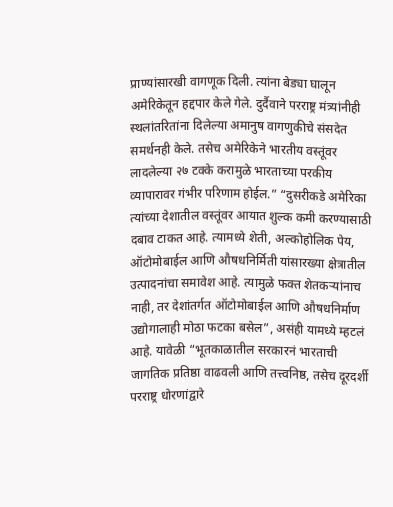प्राण्यांसारखी वागणूक दिली. त्यांना बेड्या घालून अमेरिकेतून हद्दपार केले गेले. दुर्दैवाने परराष्ट्र मंत्र्यांनीही स्थलांतरितांना दिलेल्या अमानुष वागणुकीचे संसदेत समर्थनही केले. तसेच अमेरिकेने भारतीय वस्तूंवर लादलेल्या २७ टक्के करामुळे भारताच्या परकीय व्यापारावर गंभीर परिणाम होईल.” “दुसरीकडे अमेरिका त्यांच्या देशातील वस्तूंवर आयात शुल्क कमी करण्यासाठी दबाव टाकत आहे. त्यामध्ये शेती, अल्कोहोलिक पेय, ऑटोमोबाईल आणि औषधनिर्मिती यांसारख्या क्षेत्रातील उत्पादनांचा समावेश आहे. त्यामुळे फक्त शेतकऱ्यांनाच नाही, तर देशांतर्गत ऑटोमोबाईल आणि औषधनिर्माण उद्योगालाही मोठा फटका बसेल”, असंही यामध्ये म्हटलं आहे. यावेळी “भूतकाळातील सरकारनं भारताची जागतिक प्रतिष्ठा वाढवली आणि तत्त्वनिष्ठ, तसेच दूरदर्शी परराष्ट्र धोरणांद्वारे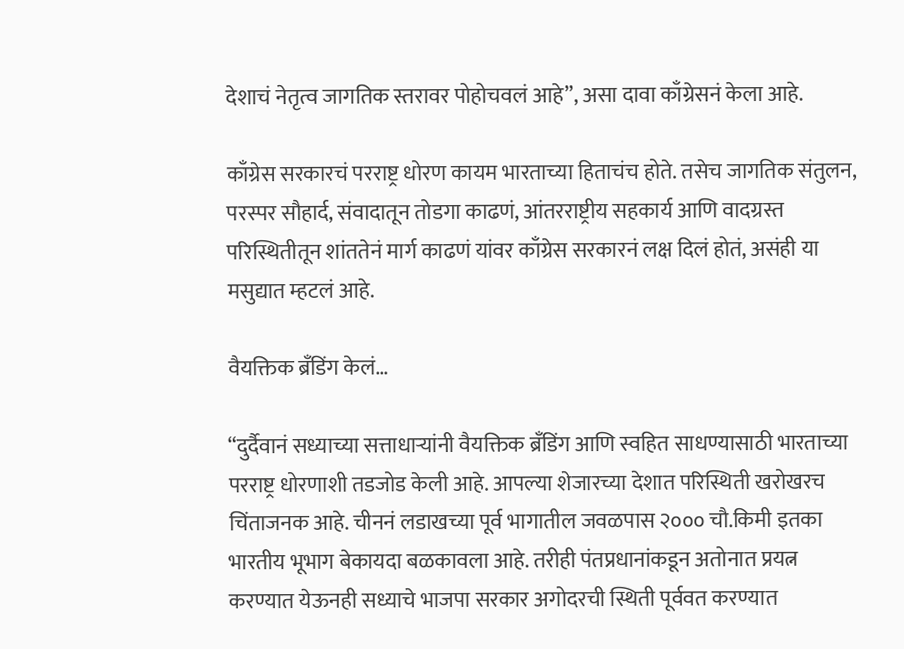देशाचं नेतृत्व जागतिक स्तरावर पोहोचवलं आहे”, असा दावा काँग्रेसनं केला आहे.

काँग्रेस सरकारचं परराष्ट्र धोरण कायम भारताच्या हिताचंच होते. तसेच जागतिक संतुलन, परस्पर सौहार्द, संवादातून तोडगा काढणं, आंतरराष्ट्रीय सहकार्य आणि वादग्रस्त परिस्थितीतून शांततेनं मार्ग काढणं यांवर काँग्रेस सरकारनं लक्ष दिलं होतं, असंही या मसुद्यात म्हटलं आहे.

वैयक्तिक ब्रँडिंग केलं…

“दुर्दैवानं सध्याच्या सत्ताधाऱ्यांनी वैयक्तिक ब्रँडिंग आणि स्वहित साधण्यासाठी भारताच्या परराष्ट्र धोरणाशी तडजोड केली आहे. आपल्या शेजारच्या देशात परिस्थिती खरोखरच चिंताजनक आहे. चीननं लडाखच्या पूर्व भागातील जवळपास २००० चौ.किमी इतका भारतीय भूभाग बेकायदा बळकावला आहे. तरीही पंतप्रधानांकडून अतोनात प्रयत्न करण्यात येऊनही सध्याचे भाजपा सरकार अगोदरची स्थिती पूर्ववत करण्यात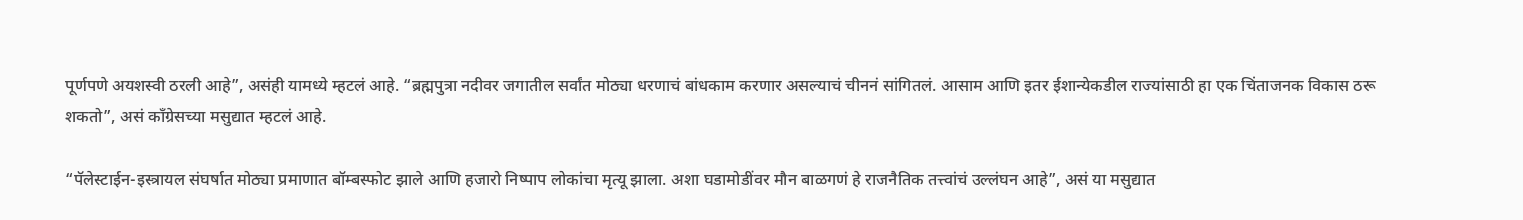पूर्णपणे अयशस्वी ठरली आहे”, असंही यामध्ये म्हटलं आहे. “ब्रह्मपुत्रा नदीवर जगातील सर्वांत मोठ्या धरणाचं बांधकाम करणार असल्याचं चीननं सांगितलं. आसाम आणि इतर ईशान्येकडील राज्यांसाठी हा एक चिंताजनक विकास ठरू शकतो”, असं काँग्रेसच्या मसुद्यात म्हटलं आहे.

“पॅलेस्टाईन-इस्त्रायल संघर्षात मोठ्या प्रमाणात बॉम्बस्फोट झाले आणि हजारो निष्पाप लोकांचा मृत्यू झाला. अशा घडामोडींवर मौन बाळगणं हे राजनैतिक तत्त्वांचं उल्लंघन आहे”, असं या मसुद्यात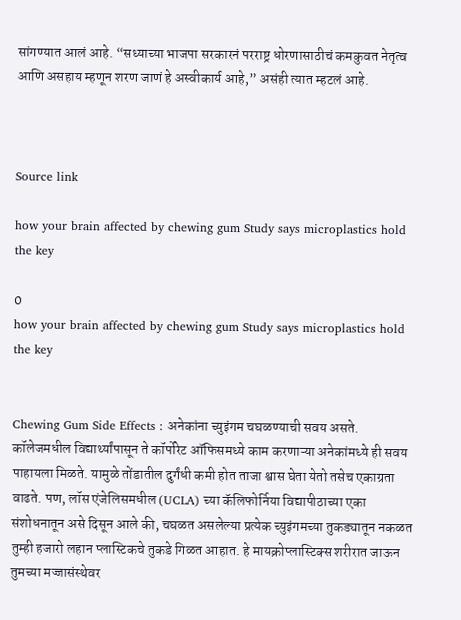सांगण्यात आलं आहे. “सध्याच्या भाजपा सरकारनं परराष्ट्र धोरणासाठीचं कमकुवत नेतृत्व आणि असहाय म्हणून शरण जाणं हे अस्वीकार्य आहे,” असंही त्यात म्हटलं आहे.



Source link

how your brain affected by chewing gum Study says microplastics hold the key

0
how your brain affected by chewing gum Study says microplastics hold the key


Chewing Gum Side Effects : अनेकांना च्युइंगम चघळण्याची सवय असते. कॉलेजमधील विद्यार्थ्यांपासून ते कॉर्पोरेट ऑफिसमध्ये काम करणाऱ्या अनेकांमध्ये ही सवय पाहायला मिळते. यामुळे तोंडातील दुर्गंधी कमी होत ताजा श्वास घेता येतो तसेच एकाग्रता वाढते. पण, लॉस एंजेलिसमधील (UCLA) च्या कॅलिफोर्निया विद्यापीठाच्या एका संशोधनातून असे दिसून आले की, चघळत असलेल्या प्रत्येक च्युइंगमच्या तुकड्यातून नकळत तुम्ही हजारो लहान प्लास्टिकचे तुकडे गिळत आहात. हे मायक्रोप्लास्टिक्स शरीरात जाऊन तुमच्या मज्जासंस्थेवर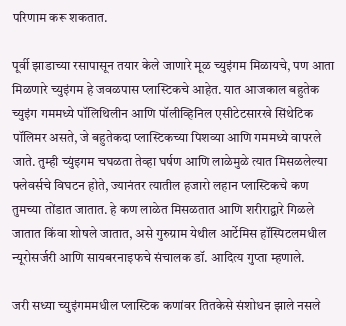परिणाम करू शकतात.

पूर्वी झाडाच्या रसापासून तयार केले जाणारे मूळ च्युइंगम मिळायचे, पण आता मिळणारे च्युइंगम हे जवळपास प्लास्टिकचे आहेत. यात आजकाल बहुतेक च्युइंग गममध्ये पॉलिथिलीन आणि पॉलीव्हिनिल एसीटेटसारखे सिंथेटिक पॉलिमर असते, जे बहुतेकदा प्लास्टिकच्या पिशव्या आणि गममध्ये वापरले जाते. तुम्ही च्युंइगम चघळता तेव्हा घर्षण आणि लाळेमुळे त्यात मिसळलेल्या फ्लेवर्सचे विघटन होते, ज्यानंतर त्यातील हजारो लहान प्लास्टिकचे कण तुमच्या तोंडात जातात. हे कण लाळेत मिसळतात आणि शरीराद्वारे गिळले जातात किंवा शोषले जातात, असे गुरुग्राम येथील आर्टेमिस हॉस्पिटलमधील न्यूरोसर्जरी आणि सायबरनाइफचे संचालक डॉ. आदित्य गुप्ता म्हणाले.

जरी सध्या च्युइंगममधील प्लास्टिक कणांवर तितकेसे संशोधन झाले नसले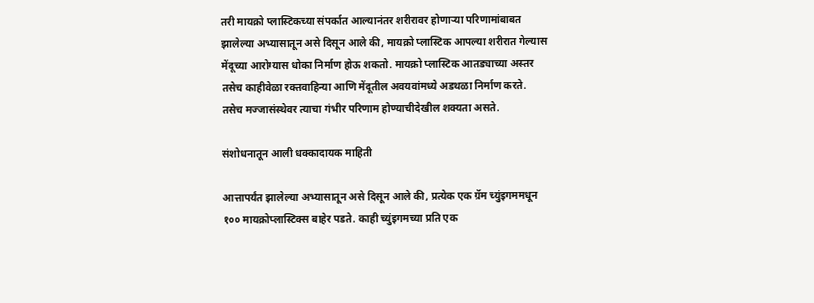तरी मायक्रो प्लास्टिकच्या संपर्कात आल्यानंतर शरीरावर होणाऱ्या परिणामांबाबत झालेल्या अभ्यासातून असे दिसून आले की, मायक्रो प्लास्टिक आपल्या शरीरात गेल्यास मेंदूच्या आरोग्यास धोका निर्माण होऊ शकतो. मायक्रो प्लास्टिक आतड्याच्या अस्तर तसेच काहीवेळा रक्तवाहिन्या आणि मेंदूतील अवयवांमध्ये अडथळा निर्माण करते. तसेच मज्जासंस्थेवर त्याचा गंभीर परिणाम होण्याचीदेखील शक्यता असते.

संशोधनातून आली धक्कादायक माहिती

आत्तापर्यंत झालेल्या अभ्यासातून असे दिसून आले की, प्रत्येक एक ग्रॅम च्युंइगममधून १०० मायक्रोप्लास्टिक्स बाहेर पडते. काही च्युंइगमच्या प्रति एक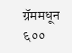ग्रॅममधून ६००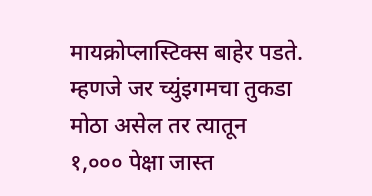मायक्रोप्लास्टिक्स बाहेर पडते. म्हणजे जर च्युंइगमचा तुकडा मोठा असेल तर त्यातून १,००० पेक्षा जास्त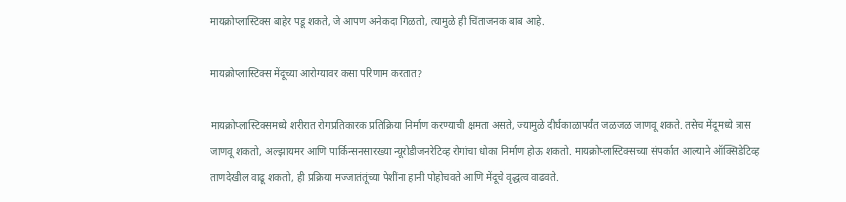मायक्रोप्लास्टिक्स बाहेर पडू शकते, जे आपण अनेकदा गिळतो, त्यामुळे ही चिंताजनक बाब आहे.

मायक्रोप्लास्टिक्स मेंदूच्या आरोग्यावर कसा परिणाम करतात?

मायक्रोप्लास्टिक्समध्ये शरीरात रोगप्रतिकारक प्रतिक्रिया निर्माण करण्याची क्षमता असते, ज्यामुळे दीर्घकाळापर्यंत जळजळ जाणवू शकते. तसेच मेंदूमध्ये त्रास जाणवू शकतो, अल्झायमर आणि पार्किन्सनसारख्या न्यूरोडीजनरेटिव्ह रोगांचा धोका निर्माण होऊ शकतो. मायक्रोप्लास्टिक्सच्या संपर्कात आल्याने ऑक्सिडेटिव्ह ताणदेखील वाढू शकतो, ही प्रक्रिया मज्जातंतूंच्या पेशींना हानी पोहोचवते आणि मेंदूचे वृद्धत्व वाढवते.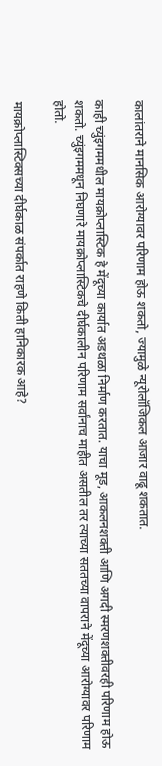कालांतराने मानसिक आरोग्यावर परिणाम होऊ शकतो, ज्यामुळे न्यूरोलॉजिकल आजार वाढू शकतात.

काही च्युंइगममधील मायक्रोप्लास्टिक हे मेंदूच्या कार्यात अडथळा निर्माण करतात. याचा मूड, आकलनशक्ती आणि अगदी स्मरणशक्तीवरही परिणाम होऊ शकतो. च्युंइगममधून निघणारे मायक्रोप्लास्टिकचे दीर्घकालीन परिणाम सर्वांनाच माहीत असतील तर त्याच्या सततच्या वापराने मेंदूच्या आरोग्यावर परिणाम होतो.

मायक्रोप्लास्टिक्सच्या दीर्घकाळ संपर्कात राहणे किती हानिकारक आहे?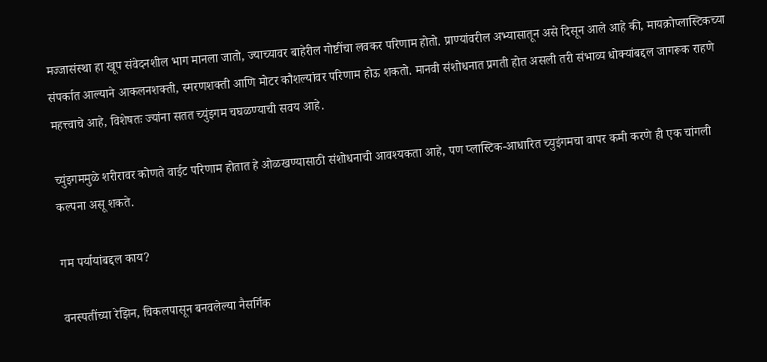मज्जासंस्था हा खूप संवेदनशील भाग मानला जातो, ज्याच्यावर बाहेरील गोष्टींचा लवकर परिणाम होतो. प्राण्यांवरील अभ्यासातून असे दिसून आले आहे की, मायक्रोप्लास्टिकच्या संपर्कात आल्याने आकलनशक्ती, स्मरणशक्ती आणि मोटर कौशल्यांवर परिणाम होऊ शकतो. मानवी संशोधनात प्रगती होत असली तरी संभाव्य धोक्यांबद्दल जागरूक राहणे महत्त्वाचे आहे, विशेषतः ज्यांना सतत च्युंइगम चघळण्याची सवय आहे.

च्युंइगममुळे शरीरावर कोणते वाईट परिणाम होतात हे ओळखण्यासाठी संशोधनाची आवश्यकता आहे, पण प्लास्टिक-आधारित च्युइंगमचा वापर कमी करणे ही एक चांगली कल्पना असू शकते.

गम पर्यायांबद्दल काय?

वनस्पतींच्या रेझिन, चिकलपासून बनवलेल्या नैसर्गिक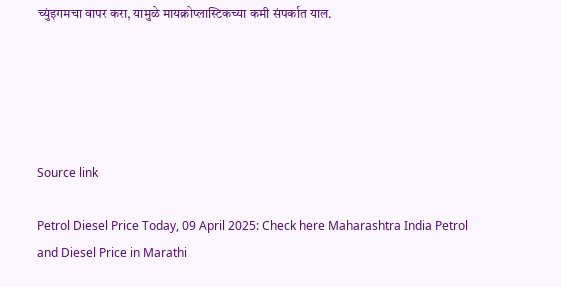च्युंइगमचा वापर करा, यामुळे मायक्रोप्लास्टिकच्या कमी संपर्कात याल.





Source link

Petrol Diesel Price Today, 09 April 2025: Check here Maharashtra India Petrol and Diesel Price in Marathi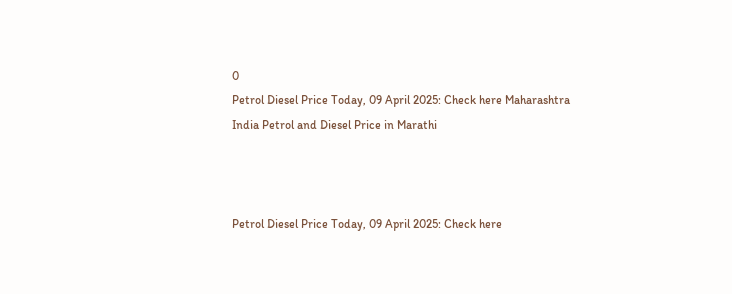0
Petrol Diesel Price Today, 09 April 2025: Check here Maharashtra India Petrol and Diesel Price in Marathi



Petrol Diesel Price Today, 09 April 2025: Check here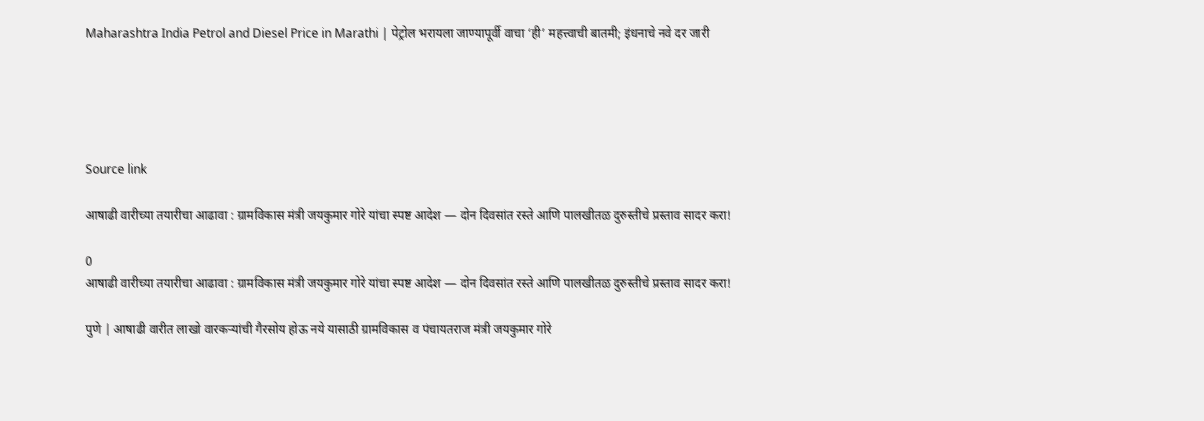Maharashtra India Petrol and Diesel Price in Marathi | पेट्रोल भरायला जाण्यापूर्वी वाचा ‘ही’ महत्त्वाची बातमी; इंधनाचे नवे दर जारी





Source link

आषाढी वारीच्या तयारीचा आढावा : ग्रामविकास मंत्री जयकुमार गोरे यांचा स्पष्ट आदेश — दोन दिवसांत रस्ते आणि पालखीतळ दुरुस्तीचे प्रस्ताव सादर करा!

0
आषाढी वारीच्या तयारीचा आढावा : ग्रामविकास मंत्री जयकुमार गोरे यांचा स्पष्ट आदेश — दोन दिवसांत रस्ते आणि पालखीतळ दुरुस्तीचे प्रस्ताव सादर करा!

पुणे | आषाढी वारीत लाखो वारकऱ्यांची गैरसोय होऊ नये यासाठी ग्रामविकास व पंचायतराज मंत्री जयकुमार गोरे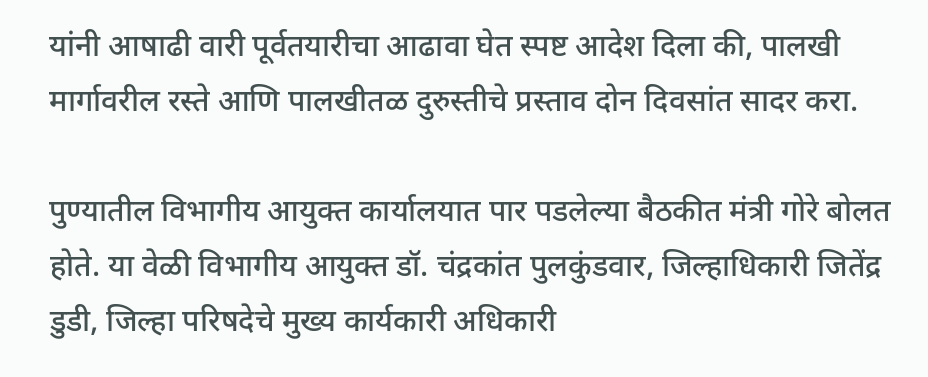यांनी आषाढी वारी पूर्वतयारीचा आढावा घेत स्पष्ट आदेश दिला की, पालखी मार्गावरील रस्ते आणि पालखीतळ दुरुस्तीचे प्रस्ताव दोन दिवसांत सादर करा.

पुण्यातील विभागीय आयुक्त कार्यालयात पार पडलेल्या बैठकीत मंत्री गोरे बोलत होते. या वेळी विभागीय आयुक्त डॉ. चंद्रकांत पुलकुंडवार, जिल्हाधिकारी जितेंद्र डुडी, जिल्हा परिषदेचे मुख्य कार्यकारी अधिकारी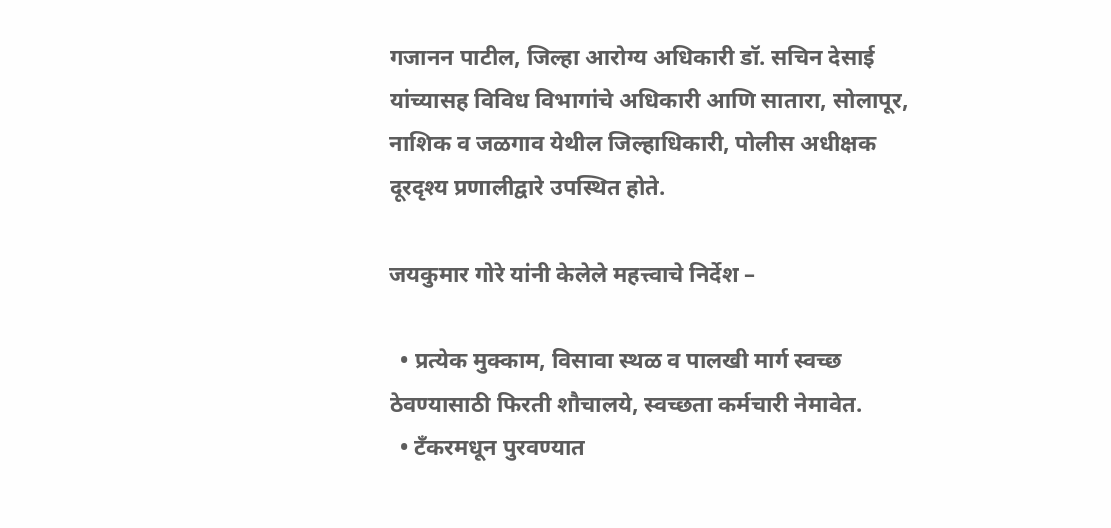गजानन पाटील, जिल्हा आरोग्य अधिकारी डॉ. सचिन देसाई यांच्यासह विविध विभागांचे अधिकारी आणि सातारा, सोलापूर, नाशिक व जळगाव येथील जिल्हाधिकारी, पोलीस अधीक्षक दूरदृश्य प्रणालीद्वारे उपस्थित होते.

जयकुमार गोरे यांनी केलेले महत्त्वाचे निर्देश –

  • प्रत्येक मुक्काम, विसावा स्थळ व पालखी मार्ग स्वच्छ ठेवण्यासाठी फिरती शौचालये, स्वच्छता कर्मचारी नेमावेत.
  • टँकरमधून पुरवण्यात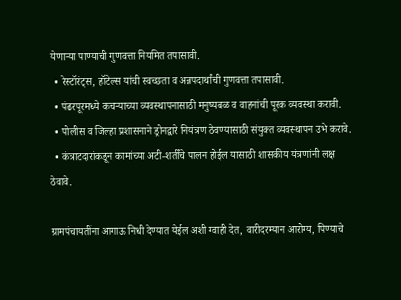येणाऱ्या पाण्याची गुणवत्ता नियमित तपासावी.
  • रेस्टॉरंट्स, हॉटेल्स यांची स्वच्छता व अन्नपदार्थांची गुणवत्ता तपासावी.
  • पंढरपूरमध्ये कचऱ्याच्या व्यवस्थापनासाठी मनुष्यबळ व वाहनांची पूरक व्यवस्था करावी.
  • पोलीस व जिल्हा प्रशासनाने ड्रोनद्वारे नियंत्रण ठेवण्यासाठी संयुक्त व्यवस्थापन उभे करावे.
  • कंत्राटदारांकडून कामांच्या अटी-शर्तींचे पालन होईल यासाठी शासकीय यंत्रणांनी लक्ष ठेवावे.

ग्रामपंचायतींना आगाऊ निधी देण्यात येईल अशी ग्वाही देत, वारीदरम्यान आरोग्य, पिण्याचे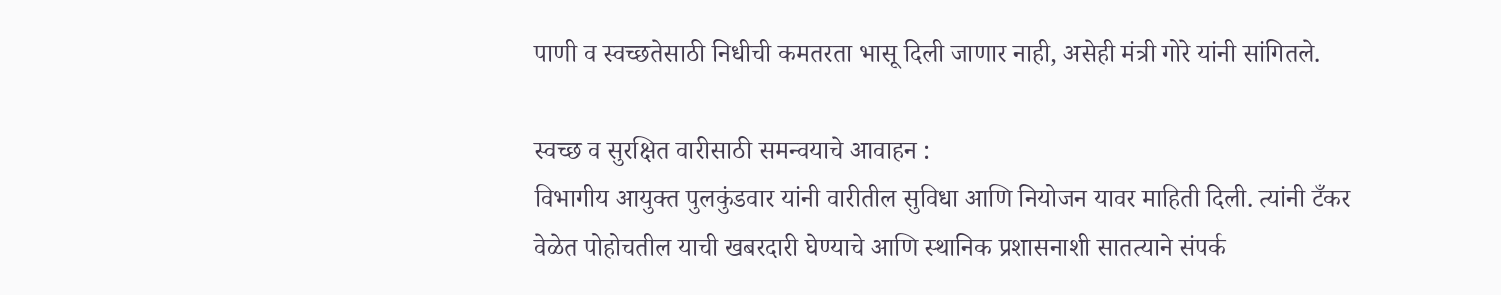पाणी व स्वच्छतेसाठी निधीची कमतरता भासू दिली जाणार नाही, असेही मंत्री गोरे यांनी सांगितले.

स्वच्छ व सुरक्षित वारीसाठी समन्वयाचे आवाहन :
विभागीय आयुक्त पुलकुंडवार यांनी वारीतील सुविधा आणि नियोजन यावर माहिती दिली. त्यांनी टँकर वेळेत पोहोचतील याची खबरदारी घेण्याचे आणि स्थानिक प्रशासनाशी सातत्याने संपर्क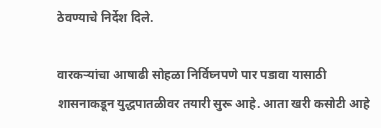ठेवण्याचे निर्देश दिले.

वारकऱ्यांचा आषाढी सोहळा निर्विघ्नपणे पार पडावा यासाठी शासनाकडून युद्धपातळीवर तयारी सुरू आहे. आता खरी कसोटी आहे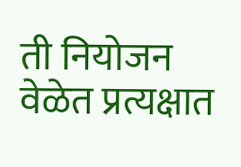ती नियोजन वेळेत प्रत्यक्षात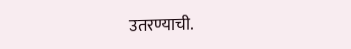उतरण्याची.